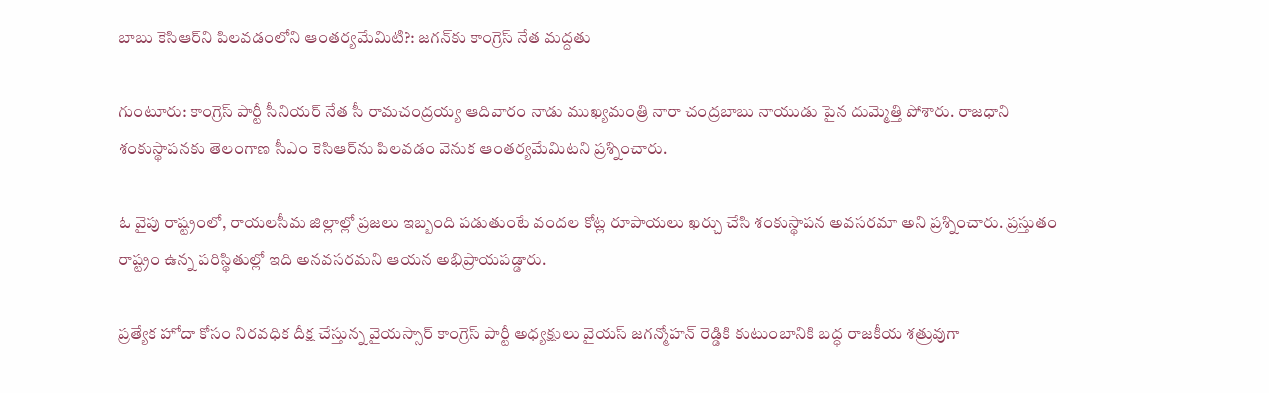బాబు కెసిఆర్‌ని పిలవడంలోని ఆంతర్యమేమిటి?: జగన్‌కు కాంగ్రెస్ నేత మద్దతు

గుంటూరు: కాంగ్రెస్ పార్టీ సీనియర్ నేత సీ రామచంద్రయ్య ఆదివారం నాడు ముఖ్యమంత్రి నారా చంద్రబాబు నాయుడు పైన దుమ్మెత్తి పోశారు. రాజధాని శంకుస్థాపనకు తెలంగాణ సీఎం కెసిఆర్‌ను పిలవడం వెనుక ఆంతర్యమేమిటని ప్రశ్నించారు.

ఓ వైపు రాష్ట్రంలో, రాయలసీమ జిల్లాల్లో ప్రజలు ఇబ్బంది పడుతుంటే వందల కోట్ల రూపాయలు ఖర్చు చేసి శంకుస్థాపన అవసరమా అని ప్రశ్నించారు. ప్రస్తుతం రాష్ట్రం ఉన్న పరిస్థితుల్లో ఇది అనవసరమని ఆయన అభిప్రాయపడ్డారు.

ప్రత్యేక హోదా కోసం నిరవధిక దీక్ష చేస్తున్న వైయస్సార్ కాంగ్రెస్ పార్టీ అధ్యక్షులు వైయస్ జగన్మోహన్ రెడ్డికి కుటుంబానికి బద్ధ రాజకీయ శత్రువుగా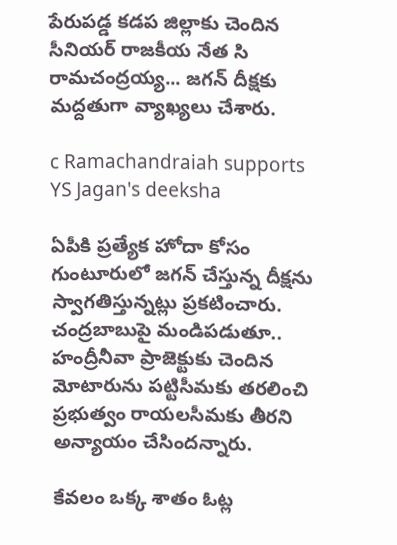పేరుపడ్డ కడప జిల్లాకు చెందిన సీనియర్ రాజకీయ నేత సి రామచంద్రయ్య... జగన్ దీక్షకు మద్దతుగా వ్యాఖ్యలు చేశారు.

c Ramachandraiah supports YS Jagan's deeksha

ఏపీకి ప్రత్యేక హోదా కోసం గుంటూరులో జగన్ చేస్తున్న దీక్షను స్వాగతిస్తున్నట్లు ప్రకటించారు. చంద్రబాబుపై మండిపడుతూ.. హంద్రీనీవా ప్రాజెక్టుకు చెందిన మోటారును పట్టిసీమకు తరలించి ప్రభుత్వం రాయలసీమకు తీరని అన్యాయం చేసిందన్నారు.

కేవలం ఒక్క శాతం ఓట్ల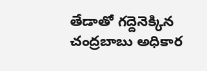తేడాతో గద్దెనెక్కిన చంద్రబాబు అధికార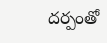దర్పంతో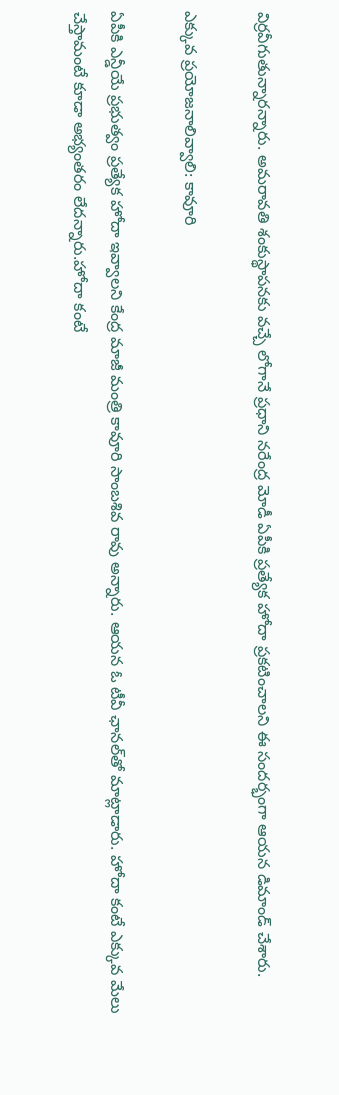విర్రవీగుతున్నారన్నారు. అమరావతి శంకుస్థాపనకు వచ్చే లోగానే ప్రధాని నరేంద్ర మోడీ ఏపీకి ప్రత్యేక హోదా ప్రకటించాలని ఈ సందర్భంగా ఆయన డిమాండ్ చేశారు.

ఎక్కువ ప్రయోజనాలివ్వాలి: కావూరి

ఏపీకి ఎన్డీయే ప్రభుత్వం ప్రత్యేక హోదా ఇవ్వాలని కేంద్ర మాజీ మంత్రి కావూరి సాంబశివ రావు అన్నారు. ఆయన ఓ టీవీ ఛానల్‌తో మాట్లాడారు. హోదా కంటే ఎక్కువ మేలు చేస్తామంటే కూడా అభ్యంతరం లేదన్నారు.హోదా కంటే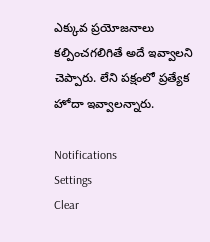ఎక్కువ ప్రయోజనాలు కల్పించగలిగితే అదే ఇవ్వాలని చెప్పారు. లేని పక్షంలో ప్రత్యేక హోదా ఇవ్వాలన్నారు.

Notifications
Settings
Clear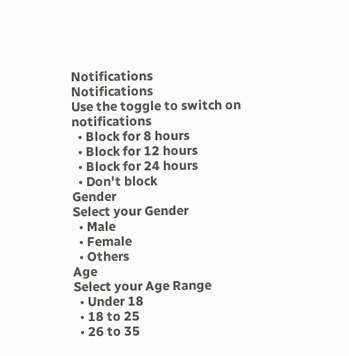Notifications
Notifications
Use the toggle to switch on notifications
  • Block for 8 hours
  • Block for 12 hours
  • Block for 24 hours
  • Don't block
Gender
Select your Gender
  • Male
  • Female
  • Others
Age
Select your Age Range
  • Under 18
  • 18 to 25
  • 26 to 35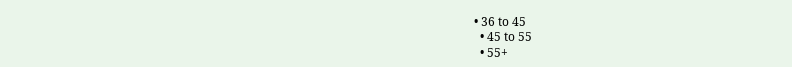• 36 to 45
  • 45 to 55
  • 55+